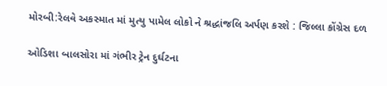મોરબી:રેલવે અકસ્માત માં મુત્યુ પામેલ લોકો ને શ્રદ્ધાંજલિ અર્પણ કરશે : જિલ્લા કોંગ્રેસ દળ

ઓડિશા બાલસોરા માં ગંભીર ટ્રેન દુર્ઘટના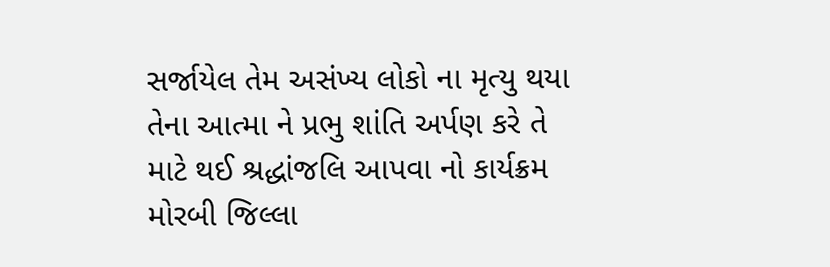સર્જાયેલ તેમ અસંખ્ય લોકો ના મૃત્યુ થયા તેના આત્મા ને પ્રભુ શાંતિ અર્પણ કરે તે માટે થઈ શ્રદ્ધાંજલિ આપવા નો કાર્યક્રમ મોરબી જિલ્લા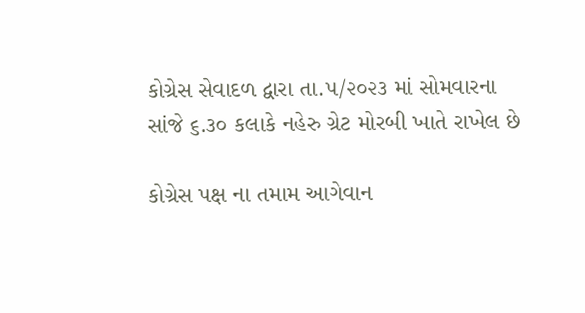કોગ્રેસ સેવાદળ દ્વારા તા.૫/૨૦૨૩ માં સોમવારના સાંજે ૬.૩૦ કલાકે નહેરુ ગ્રેટ મોરબી ખાતે રાખેલ છે

કોગ્રેસ પક્ષ ના તમામ આગેવાન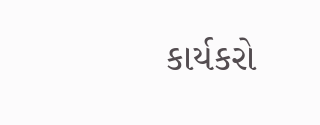કાર્યકરો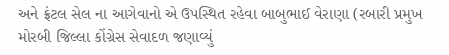અને ફ્રંટલ સેલ ના આગેવાનો એ ઉપસ્થિત રહેવા બાબુભાઈ વેરાણા (રબારી પ્રમુખ મોરબી જિલ્લા કોંગ્રેસ સેવાદળ જણાવ્યું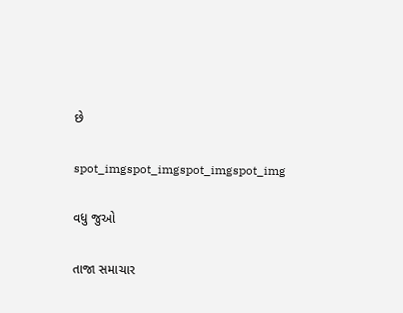છે

spot_imgspot_imgspot_imgspot_img

વધુ જુઓ

તાજા સમાચાર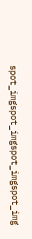spot_imgspot_imgspot_imgspot_img